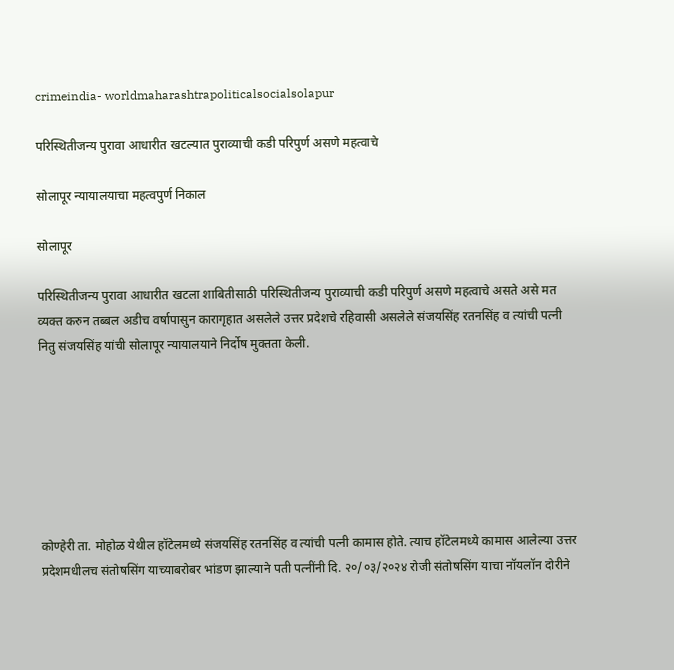crimeindia- worldmaharashtrapoliticalsocialsolapur

परिस्थितीजन्य पुरावा आधारीत खटल्यात पुराव्याची कडी परिपुर्ण असणे महत्वाचे

सोलापूर न्यायालयाचा महत्वपुर्ण निकाल

सोलापूर

परिस्थितीजन्य पुरावा आधारीत खटला शाबितीसाठी परिस्थितीजन्य पुराव्याची कडी परिपुर्ण असणे महत्वाचे असते असे मत व्यक्त करुन तब्बल अडीच वर्षापासुन कारागृहात असलेले उत्तर प्रदेशचे रहिवासी असलेले संजयसिंह रतनसिंह व त्यांची पत्नी नितु संजयसिंह यांची सोलापूर न्यायालयाने निर्दोष मुक्तता केली.







कोण्हेरी ता. मोहोळ येथील हॉटेलमध्ये संजयसिंह रतनसिंह व त्यांची पत्नी कामास होते. त्याच हॉटेलमध्ये कामास आलेल्या उत्तर प्रदेशमधीलच संतोषसिंग याच्याबरोबर भांडण झाल्याने पती पत्नींनी दि. २०/०३/२०२४ रोजी संतोषसिंग याचा नॉयलॉन दोरीने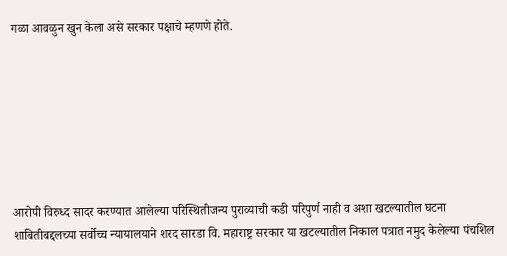गळा आवळुन खुन केला असे सरकार पक्षाचे म्हणणे होते.







आरोपी विरुध्द सादर करण्यात आलेल्या परिस्थितीजन्य पुराव्याची कडी परिपुर्ण नाही व अशा खटल्यातील घटना शाबितीबद्दलच्या सर्वोच्च न्यायालयाने शरद सारडा वि. महाराष्ट्र सरकार या खटल्यातील निकाल पत्रात नमुद केलेल्या पंचशिल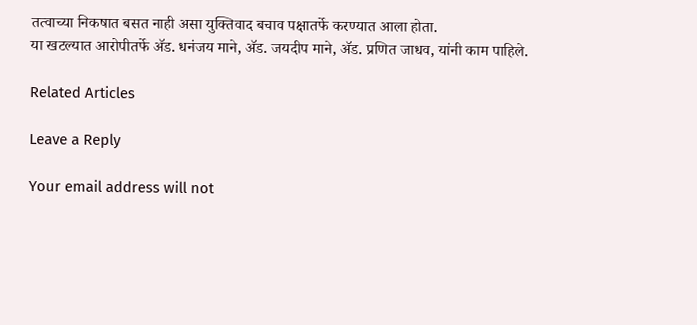तत्वाच्या निकषात बसत नाही असा युक्तिवाद बचाव पक्षातर्फे करण्यात आला होता.
या खटल्यात आरोपीतर्फे ॲड. धनंजय माने, ॲड. जयदीप माने, ॲड. प्रणित जाधव, यांनी काम पाहिले.

Related Articles

Leave a Reply

Your email address will not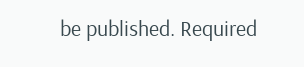be published. Required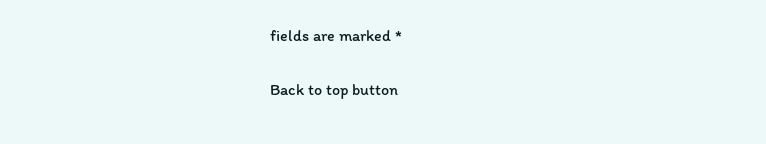fields are marked *

Back to top button